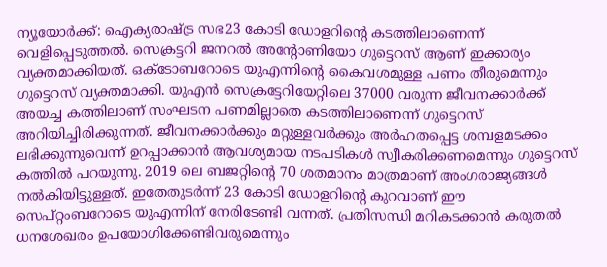ന്യൂയോർക്ക്: ഐക്യരാഷ്ട്ര സഭ23 കോടി ഡോളറിന്റെ കടത്തിലാണെന്ന് വെളിപ്പെടുത്തൽ. സെക്രട്ടറി ജനറൽ അന്റോണിയോ ഗുട്ടെറസ് ആണ് ഇക്കാര്യം വ്യക്തമാക്കിയത്. ഒക്ടോബറോടെ യുഎന്നിന്റെ കൈവശമുള്ള പണം തീരുമെന്നും ഗുട്ടെറസ് വ്യക്തമാക്കി. യുഎൻ സെക്രട്ടേറിയേറ്റിലെ 37000 വരുന്ന ജീവനക്കാർക്ക് അയച്ച കത്തിലാണ് സംഘടന പണമില്ലാതെ കടത്തിലാണെന്ന് ഗുട്ടെറസ് അറിയിച്ചിരിക്കുന്നത്. ജീവനക്കാർക്കും മറ്റുള്ളവർക്കും അർഹതപ്പെട്ട ശമ്പളമടക്കം ലഭിക്കുന്നുവെന്ന് ഉറപ്പാക്കാൻ ആവശ്യമായ നടപടികൾ സ്വീകരിക്കണമെന്നും ഗുട്ടെറസ് കത്തിൽ പറയുന്നു. 2019 ലെ ബജറ്റിന്റെ 70 ശതമാനം മാത്രമാണ് അംഗരാജ്യങ്ങൾ നൽകിയിട്ടുള്ളത്. ഇതേതുടർന്ന് 23 കോടി ഡോളറിന്റെ കുറവാണ് ഈ സെപ്റ്റംബറോടെ യുഎന്നിന് നേരിടേണ്ടി വന്നത്. പ്രതിസന്ധി മറികടക്കാൻ കരുതൽ ധനശേഖരം ഉപയോഗിക്കേണ്ടിവരുമെന്നും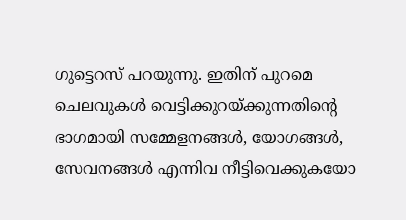ഗുട്ടെറസ് പറയുന്നു. ഇതിന് പുറമെ ചെലവുകൾ വെട്ടിക്കുറയ്ക്കുന്നതിന്റെ ഭാഗമായി സമ്മേളനങ്ങൾ, യോഗങ്ങൾ, സേവനങ്ങൾ എന്നിവ നീട്ടിവെക്കുകയോ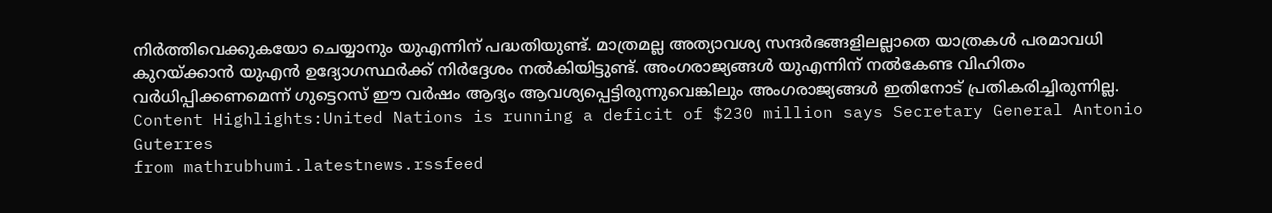നിർത്തിവെക്കുകയോ ചെയ്യാനും യുഎന്നിന് പദ്ധതിയുണ്ട്. മാത്രമല്ല അത്യാവശ്യ സന്ദർഭങ്ങളിലല്ലാതെ യാത്രകൾ പരമാവധി കുറയ്ക്കാൻ യുഎൻ ഉദ്യോഗസ്ഥർക്ക് നിർദ്ദേശം നൽകിയിട്ടുണ്ട്. അംഗരാജ്യങ്ങൾ യുഎന്നിന് നൽകേണ്ട വിഹിതം വർധിപ്പിക്കണമെന്ന് ഗുട്ടെറസ് ഈ വർഷം ആദ്യം ആവശ്യപ്പെട്ടിരുന്നുവെങ്കിലും അംഗരാജ്യങ്ങൾ ഇതിനോട് പ്രതികരിച്ചിരുന്നില്ല. Content Highlights:United Nations is running a deficit of $230 million says Secretary General Antonio Guterres
from mathrubhumi.latestnews.rssfeed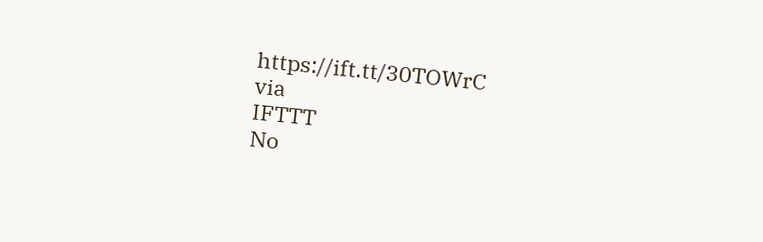https://ift.tt/30TOWrC
via
IFTTT
No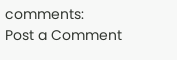comments:
Post a Comment